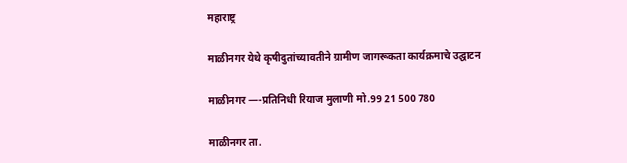महाराष्ट्र

माळीनगर येथे कृषीदुतांच्यावतीने ग्रामीण जागरूकता कार्यक्रमाचे उद्घाटन

माळीनगर —-प्रतिनिधी रियाज मुलाणी मो.99 21 500 780

माळीनगर ता.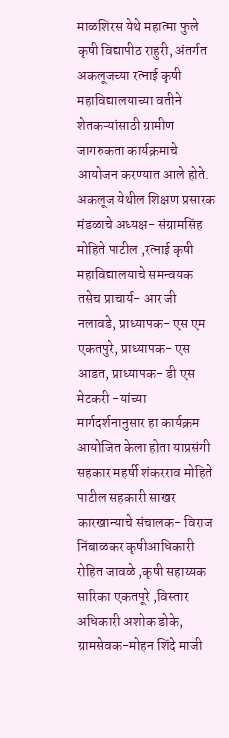माळशिरस येथे महात्मा फुले कृषी विद्यापीठ राहुरी, अंतर्गत अकलूजच्या रत्नाई कृषी महाविद्यालयाच्या वतीने शेतकऱ्यांसाठी ग्रामीण जागरुकता कार्यक्रमाचे आयोजन करण्यात आले होते.
अकलूज येथील शिक्षण प्रसारक मंडळाचे अध्यक्ष- संग्रामसिंह मोहिते पाटील ,रत्नाई कृषी महाविद्यालयाचे समन्वयक तसेच प्राचार्य- आर जी नलावडे, प्राध्यापक- एस एम एकतपुरे, प्राध्यापक- एस आडत, प्राध्यापक- डी एस मेटकरी -यांच्या मार्गदर्शनानुसार हा कार्यक्रम आयोजित केला होता याप्रसंगी सहकार महर्षी शंकरराव मोहिते पाटील सहकारी साखर कारखान्याचे संचालक- विराज निंबाळकर कृषीआधिकारी रोहित जावळे ,कृषी सहाय्यक सारिका एकतपूरे ,विस्तार अधिकारी अशोक डोके, ग्रामसेवक-मोहन शिंदे माजी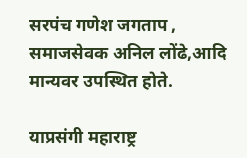सरपंच गणेश जगताप , समाजसेवक अनिल लोंढे,आदि मान्यवर उपस्थित होते.

याप्रसंगी महाराष्ट्र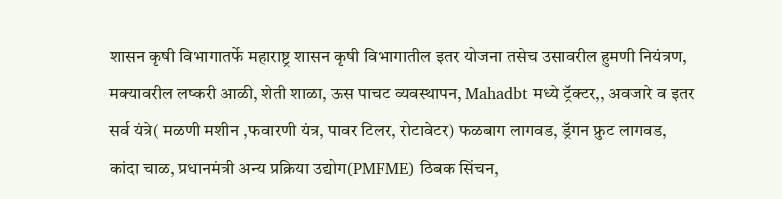शासन कृषी विभागातर्फे महाराष्ट्र शासन कृषी विभागातील इतर योजना तसेच उसावरील हुमणी नियंत्रण, मक्यावरील लष्करी आळी, शेती शाळा, ऊस पाचट व्यवस्थापन, Mahadbt मध्ये ट्रॅक्टर,, अवजारे व इतर सर्व यंत्रे( मळणी मशीन ,फवारणी यंत्र, पावर टिलर, रोटावेटर) फळबाग लागवड, ड्रॅगन फ्रुट लागवड, कांदा चाळ, प्रधानमंत्री अन्य प्रक्रिया उद्योग(PMFME) ठिबक सिंचन,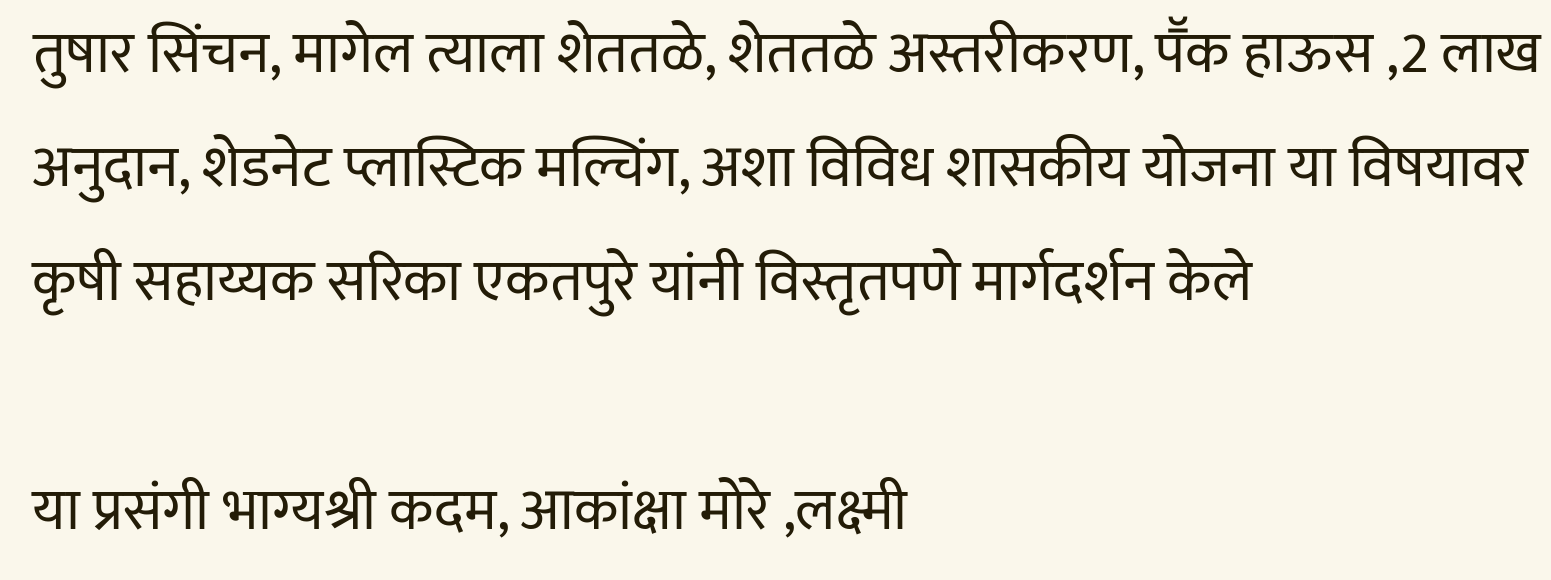तुषार सिंचन, मागेल त्याला शेततळे, शेततळे अस्तरीकरण, पॕक हाऊस ,2 लाख अनुदान, शेडनेट प्लास्टिक मल्चिंग, अशा विविध शासकीय योजना या विषयावर कृषी सहाय्यक सरिका एकतपुरे यांनी विस्तृतपणे मार्गदर्शन केले

या प्रसंगी भाग्यश्री कदम, आकांक्षा मोरे ,लक्ष्मी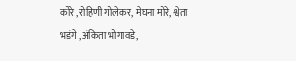कोरे ,रोहिणी गोलेकर, मेघना मोरे, श्वेता भडंगे ,अंकिता भोगावडे,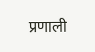प्रणाली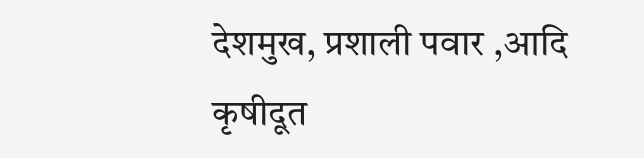देशमुख, प्रशाली पवार ,आदि कृषीदूत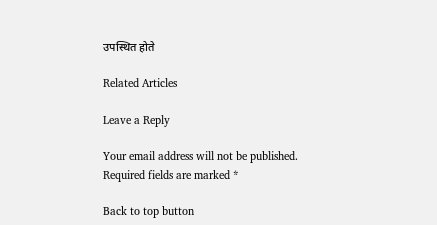उपस्थित होते

Related Articles

Leave a Reply

Your email address will not be published. Required fields are marked *

Back to top button